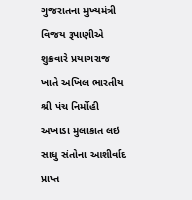ગુજરાતના મુખ્યમંત્રી વિજય રૂપાણીએ શુક્રવારે પ્રયાગરાજ ખાતે અખિલ ભારતીય શ્રી પંચ નિર્મોહી અખાડા મુલાકાત લઇ સાધુ સંતોના આશીર્વાદ પ્રાપ્ત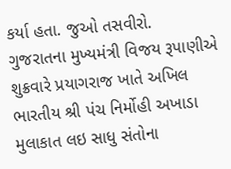કર્યા હતા. જુઓ તસવીરો.
ગુજરાતના મુખ્યમંત્રી વિજય રૂપાણીએ શુક્રવારે પ્રયાગરાજ ખાતે અખિલ ભારતીય શ્રી પંચ નિર્મોહી અખાડા મુલાકાત લઇ સાધુ સંતોના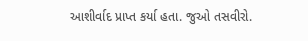આશીર્વાદ પ્રાપ્ત કર્યા હતા. જુઓ તસવીરો.